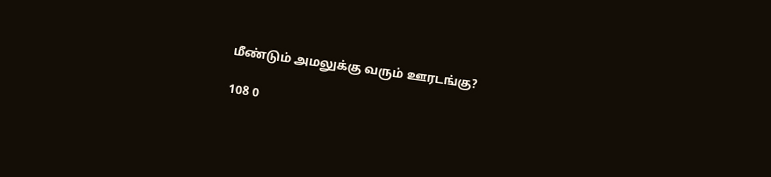மீண்டும் அமலுக்கு வரும் ஊரடங்கு?

108 0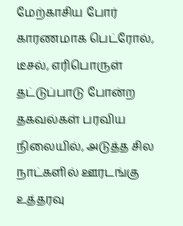மேற்காசிய போர் காரணமாக பெட்ரோல், டீசல், எரிபொருள் தட்டுப்பாடு போன்ற தகவல்கள் பரவிய நிலையில், அடுத்த சில நாட்களில் ஊரடங்கு உத்தரவு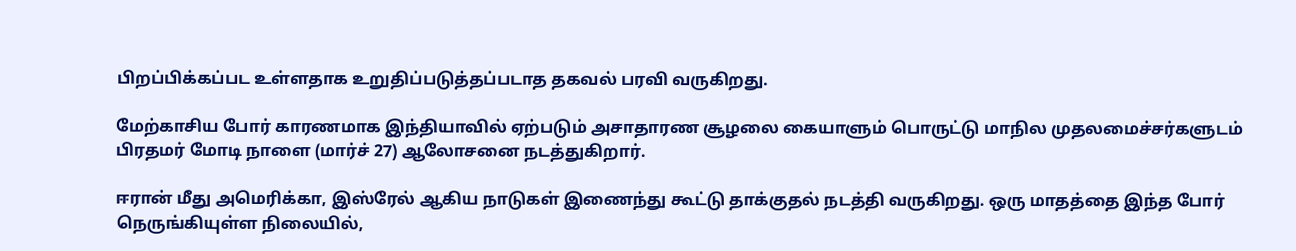பிறப்பிக்கப்பட உள்ளதாக உறுதிப்படுத்தப்படாத தகவல் பரவி வருகிறது.

மேற்காசிய போர் காரணமாக இந்தியாவில் ஏற்படும் அசாதாரண சூழலை கையாளும் பொருட்டு மாநில முதலமைச்சர்களுடம் பிரதமர் மோடி நாளை (மார்ச் 27) ஆலோசனை நடத்துகிறார்.

ஈரான் மீது அமெரிக்கா, இஸ்ரேல் ஆகிய நாடுகள் இணைந்து கூட்டு தாக்குதல் நடத்தி வருகிறது. ஒரு மாதத்தை இந்த போர் நெருங்கியுள்ள நிலையில்,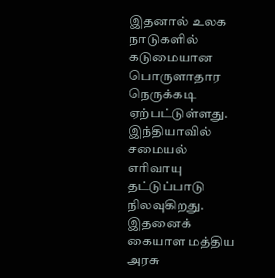இதனால் உலக நாடுகளில் கடுமையான பொருளாதார நெருக்கடி ஏற்பட்டுள்ளது. இந்தியாவில் சமையல் எரிவாயு தட்டுப்பாடு நிலவுகிறது. இதனைக் கையாள மத்திய அரசு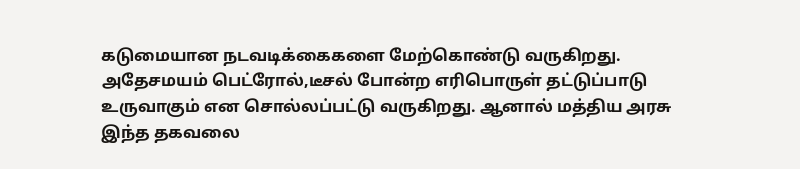கடுமையான நடவடிக்கைகளை மேற்கொண்டு வருகிறது. அதேசமயம் பெட்ரோல்,டீசல் போன்ற எரிபொருள் தட்டுப்பாடு உருவாகும் என சொல்லப்பட்டு வருகிறது. ஆனால் மத்திய அரசு இந்த தகவலை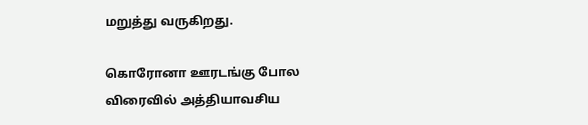மறுத்து வருகிறது.

கொரோனா ஊரடங்கு போல விரைவில் அத்தியாவசிய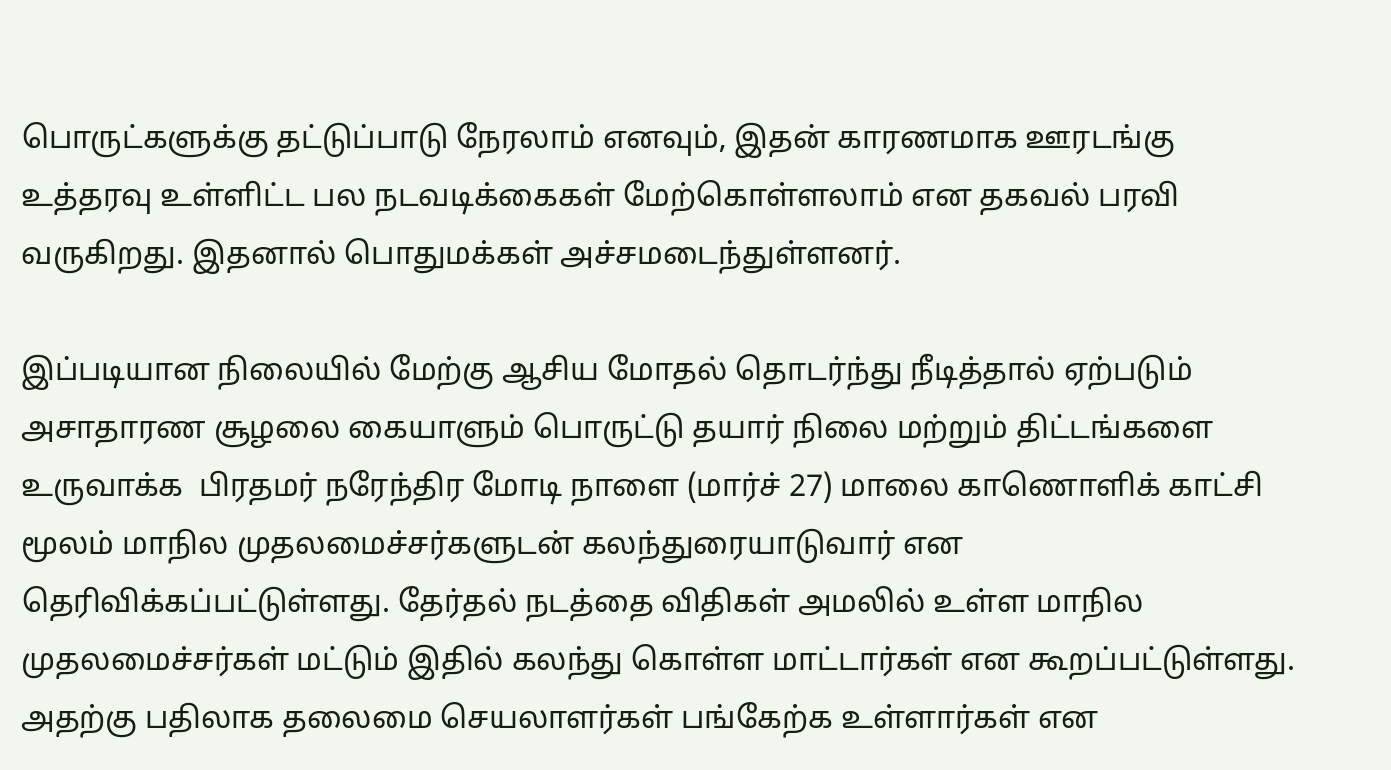பொருட்களுக்கு தட்டுப்பாடு நேரலாம் எனவும், இதன் காரணமாக ஊரடங்கு உத்தரவு உள்ளிட்ட பல நடவடிக்கைகள் மேற்கொள்ளலாம் என தகவல் பரவி வருகிறது. இதனால் பொதுமக்கள் அச்சமடைந்துள்ளனர்.

இப்படியான நிலையில் மேற்கு ஆசிய மோதல் தொடர்ந்து நீடித்தால் ஏற்படும் அசாதாரண சூழலை கையாளும் பொருட்டு தயார் நிலை மற்றும் திட்டங்களை உருவாக்க  பிரதமர் நரேந்திர மோடி நாளை (மார்ச் 27) மாலை காணொளிக் காட்சி மூலம் மாநில முதலமைச்சர்களுடன் கலந்துரையாடுவார் என தெரிவிக்கப்பட்டுள்ளது. தேர்தல் நடத்தை விதிகள் அமலில் உள்ள மாநில முதலமைச்சர்கள் மட்டும் இதில் கலந்து கொள்ள மாட்டார்கள் என கூறப்பட்டுள்ளது. அதற்கு பதிலாக தலைமை செயலாளர்கள் பங்கேற்க உள்ளார்கள் என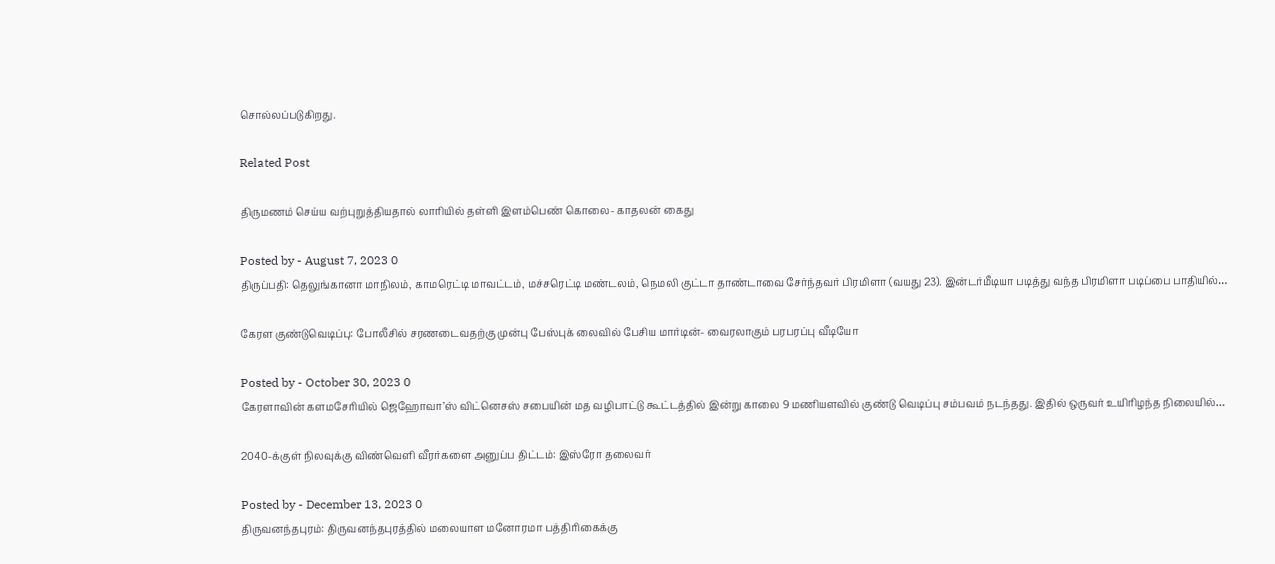சொல்லப்படுகிறது.

Related Post

திருமணம் செய்ய வற்புறுத்தியதால் லாரியில் தள்ளி இளம்பெண் கொலை- காதலன் கைது

Posted by - August 7, 2023 0
திருப்பதி: தெலுங்கானா மாநிலம், காமரெட்டி மாவட்டம், மச்சரெட்டி மண்டலம், நெமலி குட்டா தாண்டாவை சேர்ந்தவர் பிரமிளா (வயது 23). இன்டர்மீடியா படித்து வந்த பிரமிளா படிப்பை பாதியில்…

கேரள குண்டுவெடிப்பு: போலீசில் சரணடைவதற்கு முன்பு பேஸ்புக் லைவில் பேசிய மார்டின்- வைரலாகும் பரபரப்பு வீடியோ

Posted by - October 30, 2023 0
கேரளாவின் களமசேரியில் ஜெஹோவா’ஸ் விட்னெசஸ் சபையின் மத வழிபாட்டு கூட்டத்தில் இன்று காலை 9 மணியளவில் குண்டு வெடிப்பு சம்பவம் நடந்தது. இதில் ஒருவர் உயிரிழந்த நிலையில்…

2040-க்குள் நிலவுக்கு விண்வெளி வீரர்களை அனுப்ப திட்டம்: இஸ்ரோ தலைவர்

Posted by - December 13, 2023 0
திருவனந்தபுரம்: திருவனந்தபுரத்தில் மலையாள மனோரமா பத்திரிகைக்கு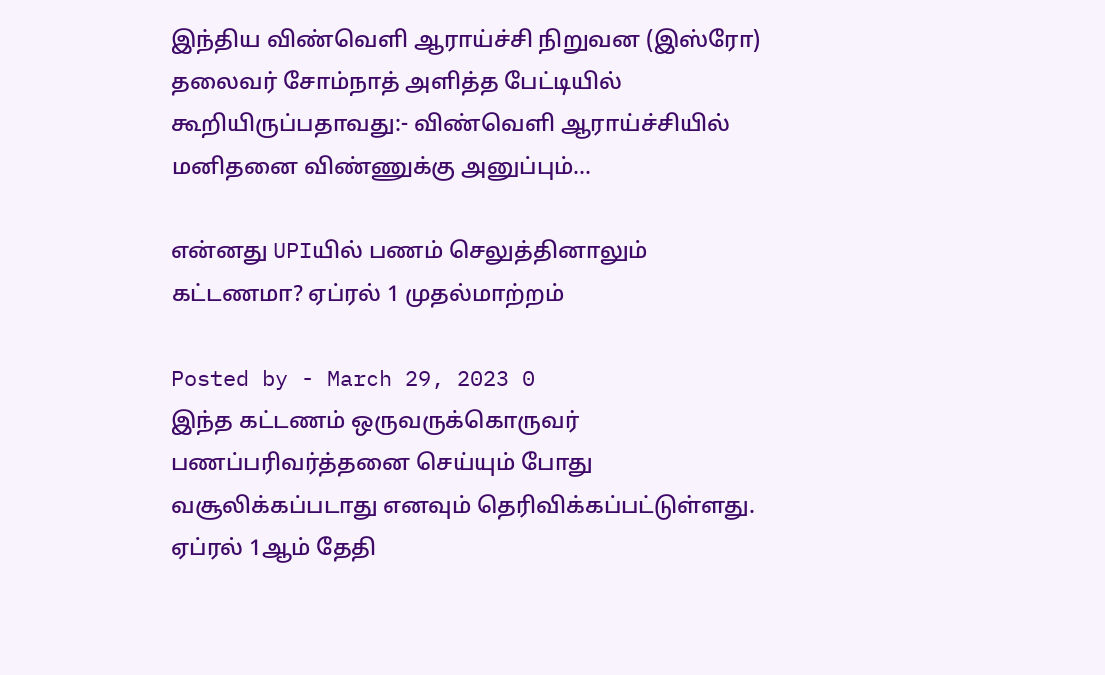இந்திய விண்வெளி ஆராய்ச்சி நிறுவன (இஸ்ரோ) தலைவர் சோம்நாத் அளித்த பேட்டியில் கூறியிருப்பதாவது:- விண்வெளி ஆராய்ச்சியில் மனிதனை விண்ணுக்கு அனுப்பும்…

என்னது UPIயில் பணம் செலுத்தினாலும் கட்டணமா? ஏப்ரல் 1 முதல்மாற்றம்

Posted by - March 29, 2023 0
இந்த கட்டணம் ஒருவருக்கொருவர் பணப்பரிவர்த்தனை செய்யும் போது வசூலிக்கப்படாது எனவும் தெரிவிக்கப்பட்டுள்ளது. ஏப்ரல் 1ஆம் தேதி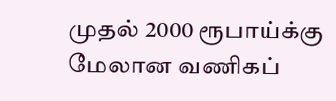முதல் 2000 ரூபாய்க்கு மேலான வணிகப்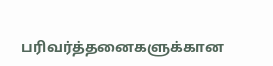பரிவர்த்தனைகளுக்கான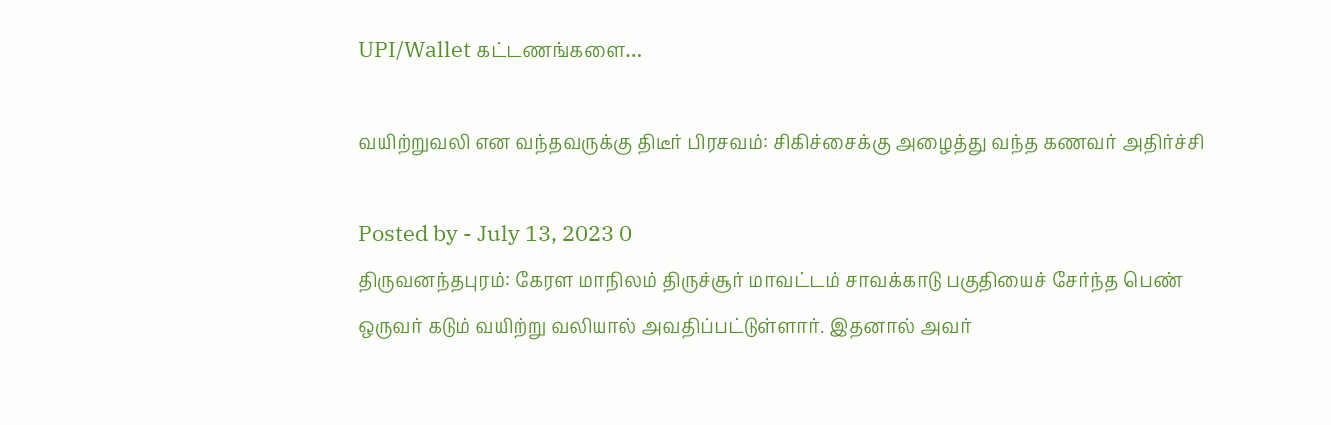UPI/Wallet கட்டணங்களை…

வயிற்றுவலி என வந்தவருக்கு திடீர் பிரசவம்: சிகிச்சைக்கு அழைத்து வந்த கணவர் அதிர்ச்சி

Posted by - July 13, 2023 0
திருவனந்தபுரம்: கேரள மாநிலம் திருச்சூர் மாவட்டம் சாவக்காடு பகுதியைச் சேர்ந்த பெண் ஒருவர் கடும் வயிற்று வலியால் அவதிப்பட்டுள்ளார். இதனால் அவர்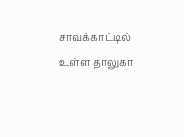சாவக்காட்டில் உள்ள தாலுகா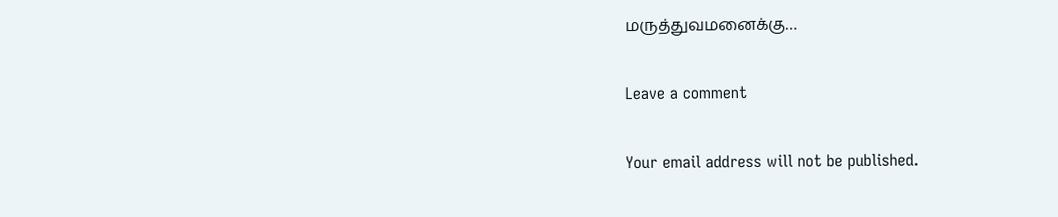மருத்துவமனைக்கு…

Leave a comment

Your email address will not be published.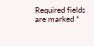Required fields are marked *